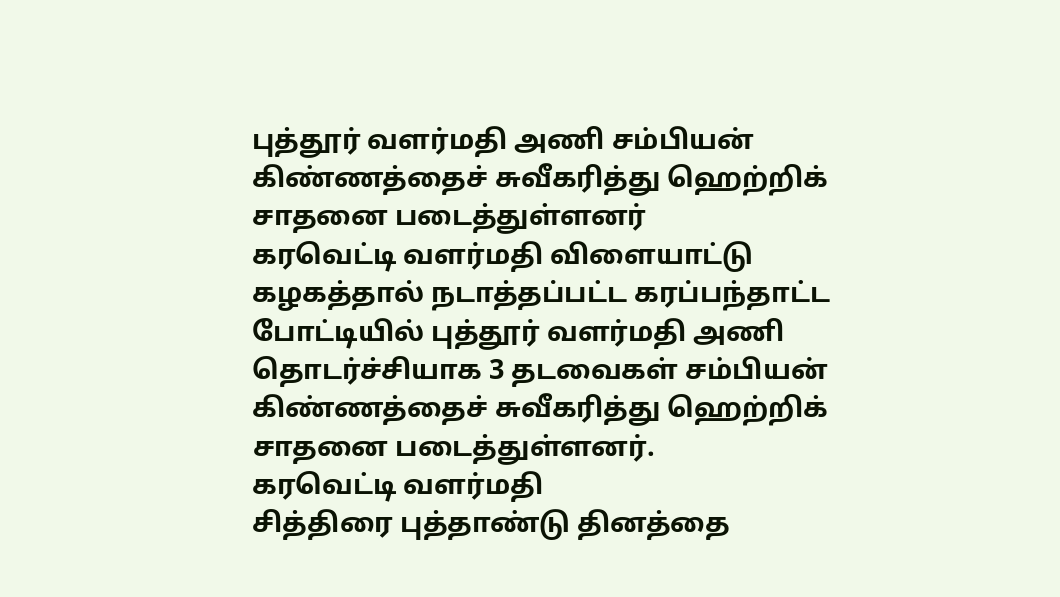புத்தூர் வளர்மதி அணி சம்பியன் கிண்ணத்தைச் சுவீகரித்து ஹெற்றிக் சாதனை படைத்துள்ளனர்
கரவெட்டி வளர்மதி விளையாட்டு கழகத்தால் நடாத்தப்பட்ட கரப்பந்தாட்ட போட்டியில் புத்தூர் வளர்மதி அணி தொடர்ச்சியாக 3 தடவைகள் சம்பியன் கிண்ணத்தைச் சுவீகரித்து ஹெற்றிக் சாதனை படைத்துள்ளனர்.
கரவெட்டி வளர்மதி
சித்திரை புத்தாண்டு தினத்தை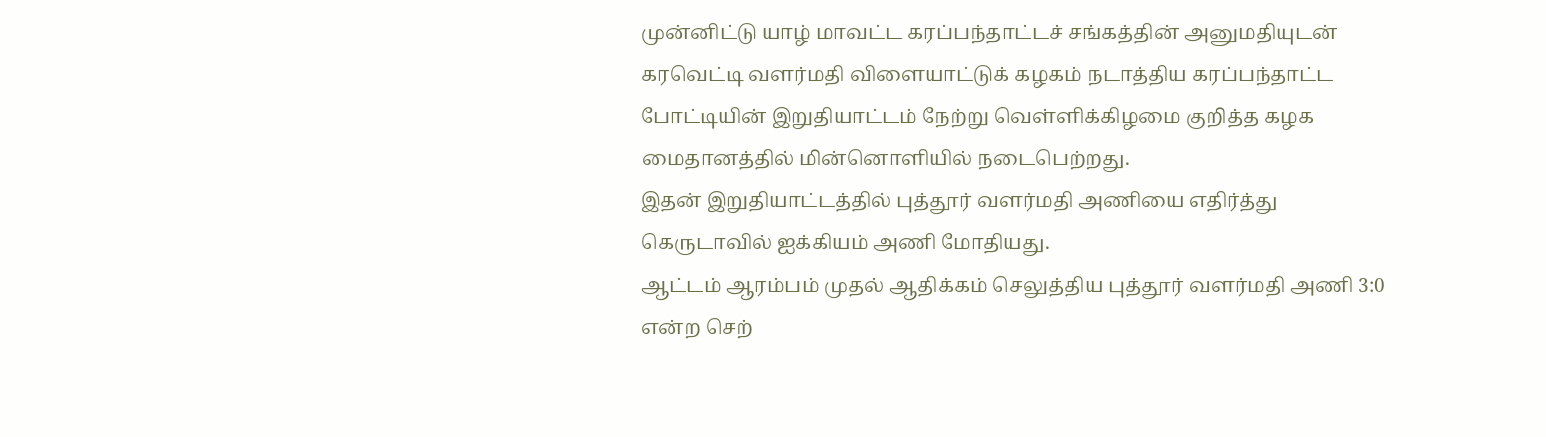முன்னிட்டு யாழ் மாவட்ட கரப்பந்தாட்டச் சங்கத்தின் அனுமதியுடன் கரவெட்டி வளர்மதி விளையாட்டுக் கழகம் நடாத்திய கரப்பந்தாட்ட போட்டியின் இறுதியாட்டம் நேற்று வெள்ளிக்கிழமை குறித்த கழக மைதானத்தில் மின்னொளியில் நடைபெற்றது.
இதன் இறுதியாட்டத்தில் புத்தூர் வளர்மதி அணியை எதிர்த்து கெருடாவில் ஐக்கியம் அணி மோதியது.
ஆட்டம் ஆரம்பம் முதல் ஆதிக்கம் செலுத்திய புத்தூர் வளர்மதி அணி 3:0 என்ற செற்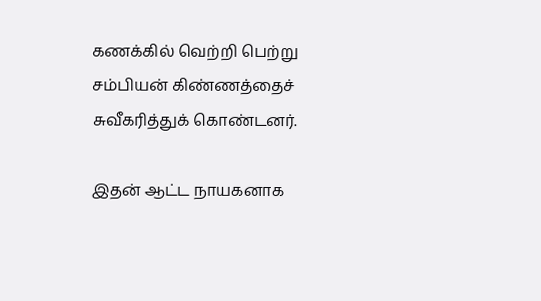கணக்கில் வெற்றி பெற்று சம்பியன் கிண்ணத்தைச் சுவீகரித்துக் கொண்டனர்.

இதன் ஆட்ட நாயகனாக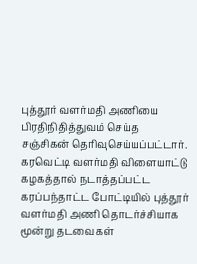புத்தூர் வளர்மதி அணியை பிரதிநிதித்துவம் செய்த
சஞ்சிகன் தெரிவுசெய்யப்பட்டார்.
கரவெட்டி வளர்மதி விளையாட்டு கழகத்தால் நடாத்தப்பட்ட கரப்பந்தாட்ட போட்டியில் புத்தூர் வளர்மதி அணி தொடர்ச்சியாக மூன்று தடவைகள்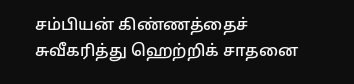சம்பியன் கிண்ணத்தைச் சுவீகரித்து ஹெற்றிக் சாதனை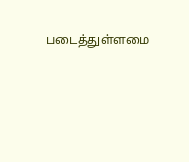படைத்துள்ளமை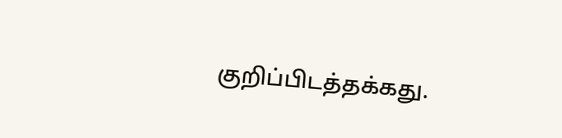குறிப்பிடத்தக்கது.